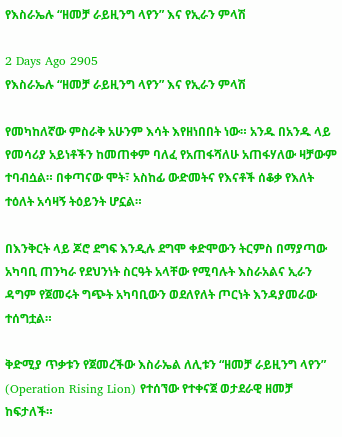የእስራኤሉ “ዘመቻ ራይዚንግ ላየን” እና የኢራን ምላሽ

2 Days Ago 2905
የእስራኤሉ “ዘመቻ ራይዚንግ ላየን” እና የኢራን ምላሽ

የመካከለኛው ምስራቅ አሁንም እሳት እየዘነበበት ነው። አንዱ በአንዱ ላይ የመሳሪያ አይነቶችን ከመጠቀም ባለፈ የአጠፋሻለሁ አጠፋሃለው ዛቻውም ተባብሷል። በቀጣናው ሞት፣ አስከፊ ውድመትና የእናቶች ሰቆቃ የእለት ተዕለት አሳዛኝ ትዕይንት ሆኗል።

በእንቅርት ላይ ጆሮ ደግፍ እንዲሉ ደግሞ ቀድሞውን ትርምስ በማያጣው አካባቢ ጠንካራ የደህንነት ስርዓት አላቸው የሚባሉት እስራአልና ኢራን ዳግም የጀመሩት ግጭት አካባቢውን ወደለየለት ጦርነት እንዳያመራው ተሰግቷል።

ቅድሚያ ጥቃቱን የጀመረችው እስራኤል ለሊቱን “ዘመቻ ራይዚንግ ላየን” (Operation Rising Lion) የተሰኘው የተቀናጀ ወታደራዊ ዘመቻ ከፍታለች።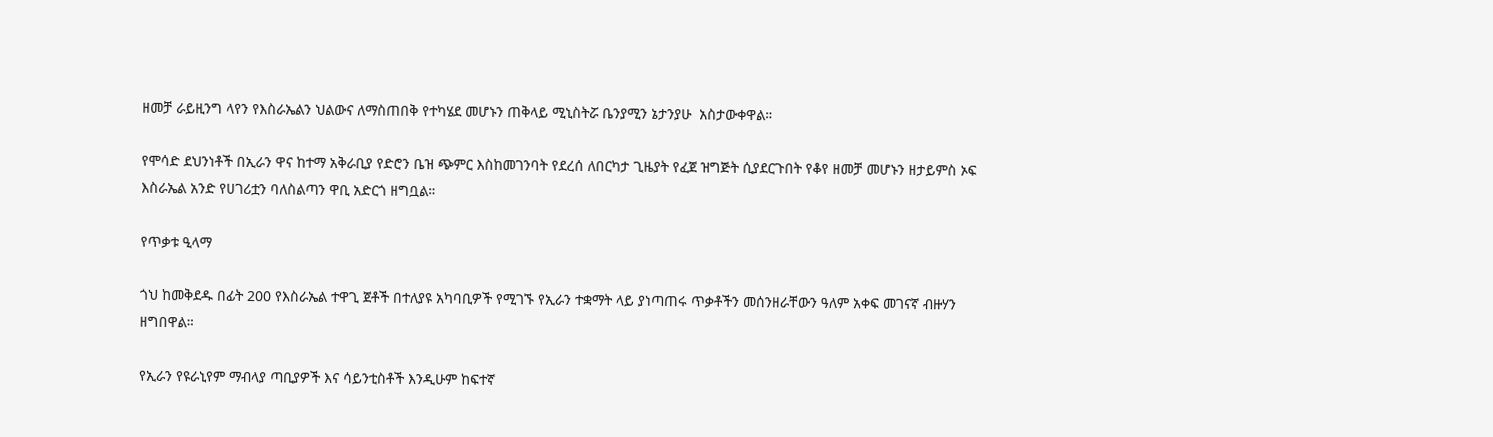ዘመቻ ራይዚንግ ላየን የእስራኤልን ህልውና ለማስጠበቅ የተካሄደ መሆኑን ጠቅላይ ሚኒስትሯ ቤንያሚን ኔታንያሁ  አስታውቀዋል።

የሞሳድ ደህንነቶች በኢራን ዋና ከተማ አቅራቢያ የድሮን ቤዝ ጭምር እስከመገንባት የደረሰ ለበርካታ ጊዜያት የፈጀ ዝግጅት ሲያደርጉበት የቆየ ዘመቻ መሆኑን ዘታይምስ ኦፍ እስራኤል አንድ የሀገሪቷን ባለስልጣን ዋቢ አድርጎ ዘግቧል።

የጥቃቱ ዒላማ

ጎህ ከመቅደዱ በፊት 200 የእስራኤል ተዋጊ ጀቶች በተለያዩ አካባቢዎች የሚገኙ የኢራን ተቋማት ላይ ያነጣጠሩ ጥቃቶችን መሰንዘራቸውን ዓለም አቀፍ መገናኛ ብዙሃን ዘግበዋል።

የኢራን የዩራኒየም ማብላያ ጣቢያዎች እና ሳይንቲስቶች እንዲሁም ከፍተኛ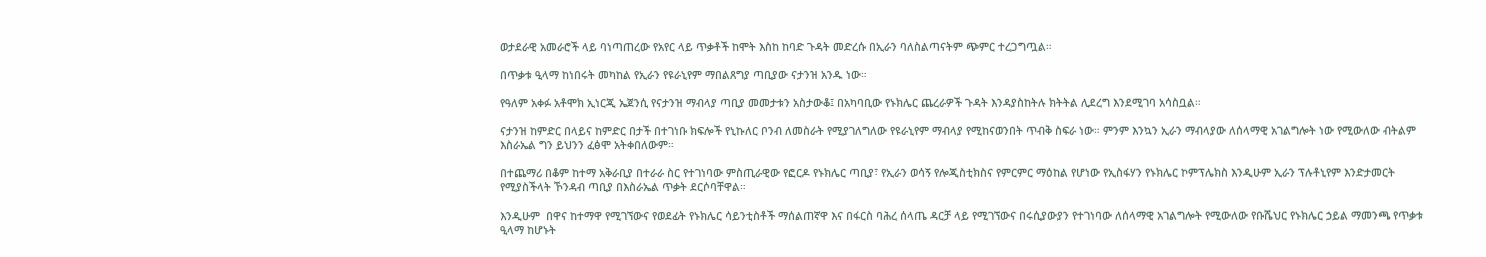ወታደራዊ አመራሮች ላይ ባነጣጠረው የአየር ላይ ጥቃቶች ከሞት እስከ ከባድ ጉዳት መድረሱ በኢራን ባለስልጣናትም ጭምር ተረጋግጧል።

በጥቃቱ ዒላማ ከነበሩት መካከል የኢራን የዩራኒየም ማበልጸግያ ጣቢያው ናታንዝ አንዱ ነው።

የዓለም አቀፉ አቶሞክ ኢነርጂ ኤጀንሲ የናታንዝ ማብላያ ጣቢያ መመታቱን አስታውቆ፤ በአካባቢው የኑክሌር ጨረራዎች ጉዳት እንዳያስከትሉ ክትትል ሊደረግ እንደሚገባ አሳስቧል።

ናታንዝ ከምድር በላይና ከምድር በታች በተገነቡ ክፍሎች የኒኩለር ቦንብ ለመስራት የሚያገለግለው የዩራኒየም ማብላያ የሚከናወንበት ጥብቅ ስፍራ ነው። ምንም እንኳን ኢራን ማብላያው ለሰላማዊ አገልግሎት ነው የሚውለው ብትልም እስራኤል ግን ይህንን ፈፅሞ አትቀበለውም።

በተጨማሪ በቆም ከተማ አቅራቢያ በተራራ ስር የተገነባው ምስጢራዊው የፎርዶ የኑክሌር ጣቢያ፣ የኢራን ወሳኝ የሎጂስቲክስና የምርምር ማዕከል የሆነው የኢስፋሃን የኑክሌር ኮምፕሌክስ እንዲሁም ኢራን ፕሉቶኒየም እንድታመርት የሚያስችላት ኾንዳብ ጣቢያ በእስራኤል ጥቃት ደርሶባቸዋል።

እንዲሁም  በዋና ከተማዋ የሚገኘውና የወደፊት የኑክሌር ሳይንቲስቶች ማሰልጠኛዋ እና በፋርስ ባሕረ ሰላጤ ዳርቻ ላይ የሚገኘውና በሩሲያውያን የተገነባው ለሰላማዊ አገልግሎት የሚውለው የቡሼህር የኑክሌር ኃይል ማመንጫ የጥቃቱ ዒላማ ከሆኑት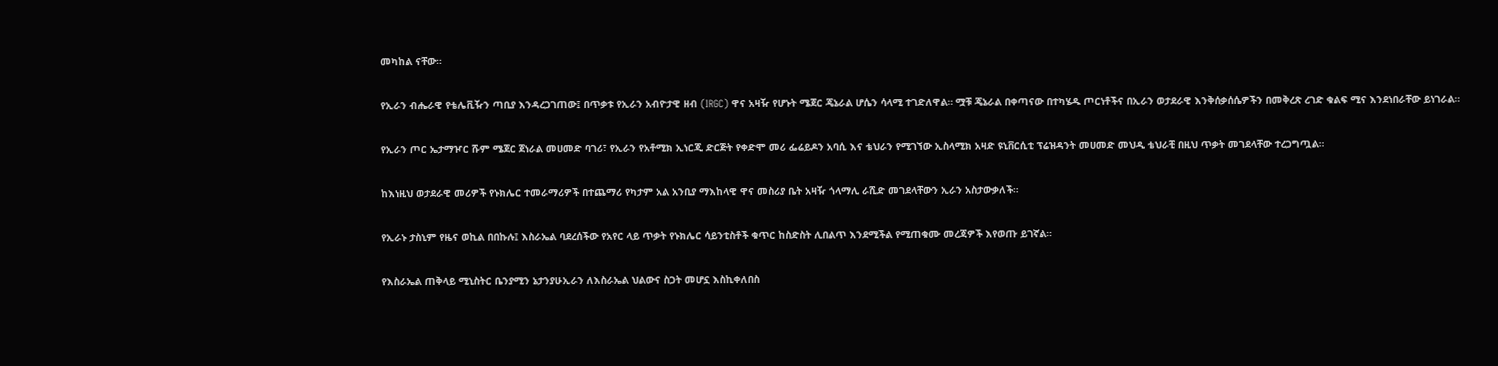መካከል ናቸው።

የኢራን ብሔራዊ የቴሌቪዥን ጣቢያ እንዳረጋገጠው፤ በጥቃቱ የኢራን አብዮታዊ ዘብ (IRGC) ዋና አዛዥ የሆኑት ሜጀር ጄኔራል ሆሴን ሳላሚ ተገድለዋል። ሟቹ ጄኔራል በቀጣናው በተካሄዱ ጦርነቶችና በኢራን ወታደራዊ እንቅሰቃሰሴዎችን በመቅረጽ ረገድ ቁልፍ ሚና እንደነበራቸው ይነገራል።

የኢራን ጦር ኤታማዦር ሹም ሜጀር ጀነራል መሀመድ ባገሪ፣ የኢራን የአቶሚክ ኢነርጂ ድርጅት የቀድሞ መሪ ፌሬይዶን አባሲ እና ቴህራን የሚገኘው ኢስላሚክ አዛድ ዩኒቨርሲቲ ፕሬዝዳንት መሀመድ መህዲ ቴህራቺ በዚህ ጥቃት መገደላቸው ተረጋግጧል።

ከእነዚህ ወታደራዊ መሪዎች የኑክሌር ተመራማሪዎች በተጨማሪ የካታም አል አንቢያ ማእከላዊ ዋና መስሪያ ቤት አዛዥ ጎላማሊ ራሺድ መገደላቸውን ኢራን አስታውቃለች።

የኢራኑ ታስኒም የዜና ወኪል በበኩሉ፤ እስራኤል ባደረሰችው የአየር ላይ ጥቃት የኑክሌር ሳይንቲስቶች ቁጥር ከስድስት ሊበልጥ እንደሚችል የሚጠቁሙ መረጃዎች እየወጡ ይገኛል።

የእስራኤል ጠቅላይ ሚኒስትር ቤንያሚን ኔታንያሁኢራን ለእስራኤል ህልውና ስጋት መሆኗ እስኪቀለበስ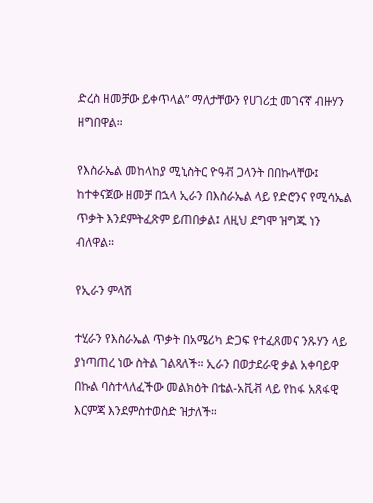ድረስ ዘመቻው ይቀጥላል” ማለታቸውን የሀገሪቷ መገናኛ ብዙሃን ዘግበዋል።

የእስራኤል መከላከያ ሚኒስትር ዮዓቭ ጋላንት በበኩላቸው፤ ከተቀናጀው ዘመቻ በኋላ ኢራን በእስራኤል ላይ የድሮንና የሚሳኤል ጥቃት እንደምትፈጽም ይጠበቃል፤ ለዚህ ደግሞ ዝግጁ ነን ብለዋል።

የኢራን ምላሽ

ተሂራን የእስራኤል ጥቃት በአሜሪካ ድጋፍ የተፈጸመና ንጹሃን ላይ ያነጣጠረ ነው ስትል ገልጻለች። ኢራን በወታደራዊ ቃል አቀባይዋ በኩል ባስተላለፈችው መልክዕት በቴል-አቪቭ ላይ የከፋ አጸፋዊ እርምጃ እንደምስተወስድ ዝታለች።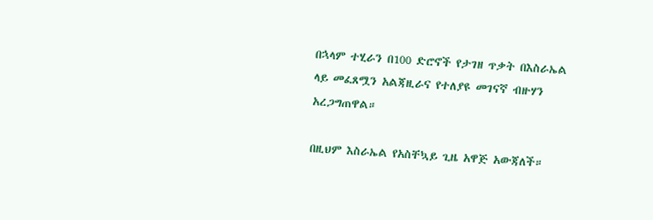በኋላም ተሂራን በ100 ድሮኖች የታገዘ ጥቃት በእስራኤል ላይ መፈጸሟን አልጃዚራና የተለያዩ መገናኛ ብዙሃን አረጋግጠዋል።

በዚህም እስራኤል የአስቸኳይ ጊዜ አዋጅ አውጃለች።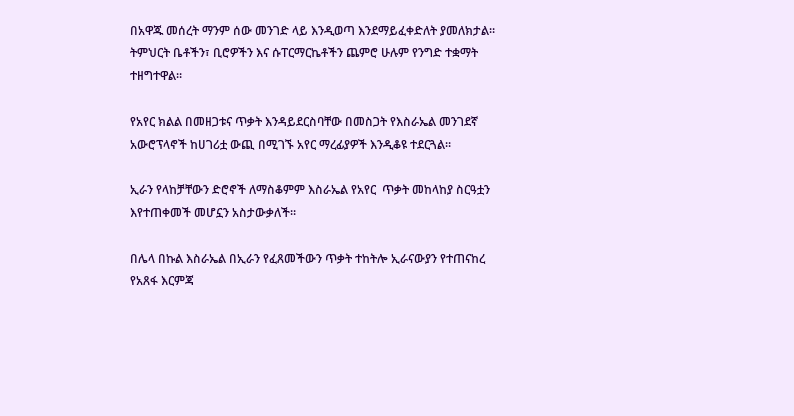በአዋጁ መሰረት ማንም ሰው መንገድ ላይ እንዲወጣ እንደማይፈቀድለት ያመለክታል። ትምህርት ቤቶችን፣ ቢሮዎችን እና ሱፐርማርኬቶችን ጨምሮ ሁሉም የንግድ ተቋማት ተዘግተዋል።

የአየር ክልል በመዘጋቱና ጥቃት እንዳይደርስባቸው በመስጋት የእስራኤል መንገደኛ አውሮፕላኖች ከሀገሪቷ ውጪ በሚገኙ አየር ማረፊያዎች እንዲቆዩ ተደርጓል።

ኢራን የላከቻቸውን ድሮኖች ለማስቆምም እስራኤል የአየር  ጥቃት መከላከያ ስርዓቷን እየተጠቀመች መሆኗን አስታውቃለች።

በሌላ በኩል እስራኤል በኢራን የፈጸመችውን ጥቃት ተከትሎ ኢራናውያን የተጠናከረ የአጸፋ እርምጃ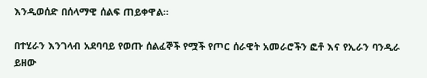እንዲወሰድ በሰላማዊ ሰልፍ ጠይቀዋል።

በተሂራን እንገላብ አደባባይ የወጡ ሰልፈኞች የሟች የጦር ሰራዊት አመራሮችን ፎቶ እና የኢራን ባንዲራ ይዘው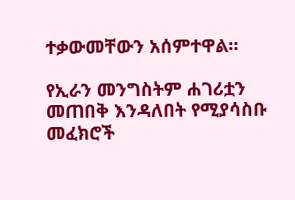ተቃውመቸውን አሰምተዋል።

የኢራን መንግስትም ሐገሪቷን መጠበቅ እንዳለበት የሚያሳስቡ መፈክሮች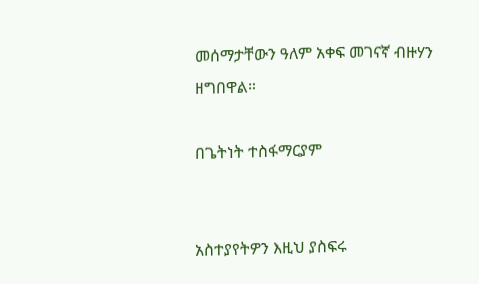መሰማታቸውን ዓለም አቀፍ መገናኛ ብዙሃን ዘግበዋል።

በጌትነት ተስፋማርያም


አስተያየትዎን እዚህ ያስፍሩ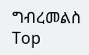ግብረመልስ
Top